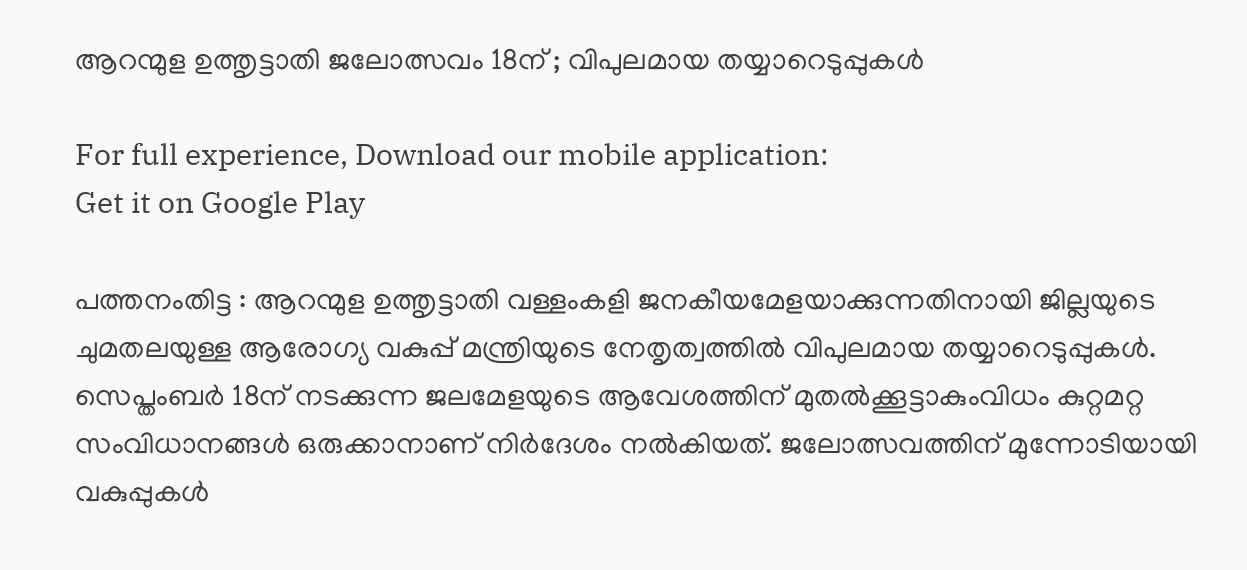ആറന്മുള ഉത്തൃട്ടാതി ജലോത്സവം 18ന് ; വിപുലമായ തയ്യാറെടുപ്പുകള്‍

For full experience, Download our mobile application:
Get it on Google Play

പത്തനംതിട്ട : ആറന്മുള ഉത്തൃട്ടാതി വള്ളംകളി ജനകീയമേളയാക്കുന്നതിനായി ജില്ലയുടെ ചുമതലയുള്ള ആരോഗ്യ വകുപ്പ് മന്ത്രിയുടെ നേതൃത്വത്തില്‍ വിപുലമായ തയ്യാറെടുപ്പുകള്‍. സെപ്തംബര്‍ 18ന് നടക്കുന്ന ജലമേളയുടെ ആവേശത്തിന് മുതല്‍ക്കൂട്ടാകുംവിധം കുറ്റമറ്റ സംവിധാനങ്ങള്‍ ഒരുക്കാനാണ് നിര്‍ദേശം നല്‍കിയത്. ജലോത്സവത്തിന് മുന്നോടിയായി വകുപ്പുകള്‍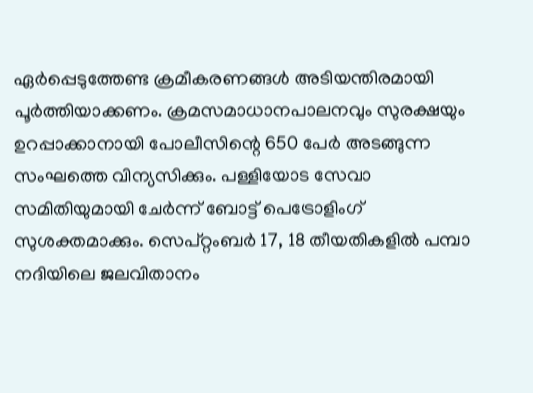ഏര്‍പ്പെടുത്തേണ്ട ക്രമീകരണങ്ങള്‍ അടിയന്തിരമായി പൂര്‍ത്തിയാക്കണം. ക്രമസമാധാനപാലനവും സുരക്ഷയും ഉറപ്പാക്കാനായി പോലീസിന്റെ 650 പേര്‍ അടങ്ങുന്ന സംഘത്തെ വിന്യസിക്കും. പള്ളിയോട സേവാ സമിതിയുമായി ചേര്‍ന്ന് ബോട്ട് പെട്രോളിംഗ് സുശക്തമാക്കും. സെപ്റ്റംബര്‍ 17, 18 തീയതികളില്‍ പമ്പാ നദിയിലെ ജലവിതാനം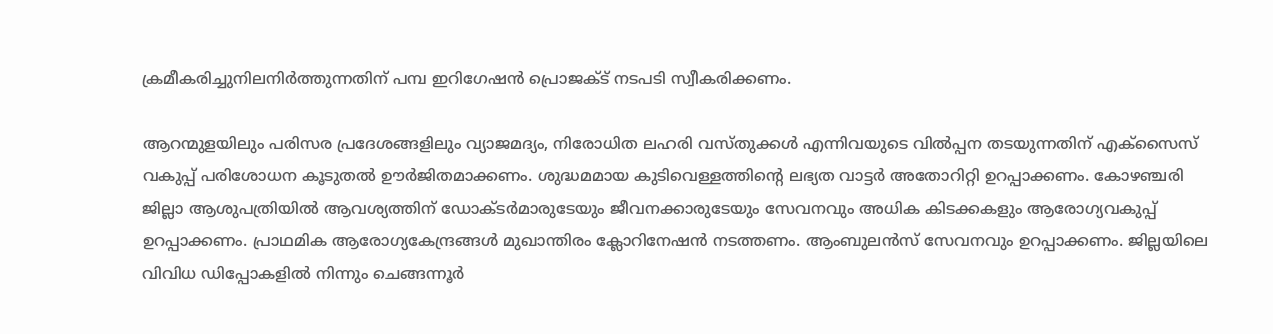ക്രമീകരിച്ചുനിലനിര്‍ത്തുന്നതിന് പമ്പ ഇറിഗേഷന്‍ പ്രൊജക്ട് നടപടി സ്വീകരിക്കണം.

ആറന്മുളയിലും പരിസര പ്രദേശങ്ങളിലും വ്യാജമദ്യം, നിരോധിത ലഹരി വസ്തുക്കള്‍ എന്നിവയുടെ വില്‍പ്പന തടയുന്നതിന് എക്സൈസ് വകുപ്പ് പരിശോധന കൂടുതല്‍ ഊര്‍ജിതമാക്കണം. ശുദ്ധമമായ കുടിവെള്ളത്തിന്റെ ലഭ്യത വാട്ടര്‍ അതോറിറ്റി ഉറപ്പാക്കണം. കോഴഞ്ചരി ജില്ലാ ആശുപത്രിയില്‍ ആവശ്യത്തിന് ഡോക്ടര്‍മാരുടേയും ജീവനക്കാരുടേയും സേവനവും അധിക കിടക്കകളും ആരോഗ്യവകുപ്പ് ഉറപ്പാക്കണം. പ്രാഥമിക ആരോഗ്യകേന്ദ്രങ്ങള്‍ മുഖാന്തിരം ക്ലോറിനേഷന്‍ നടത്തണം. ആംബുലന്‍സ് സേവനവും ഉറപ്പാക്കണം. ജില്ലയിലെ വിവിധ ഡിപ്പോകളില്‍ നിന്നും ചെങ്ങന്നൂര്‍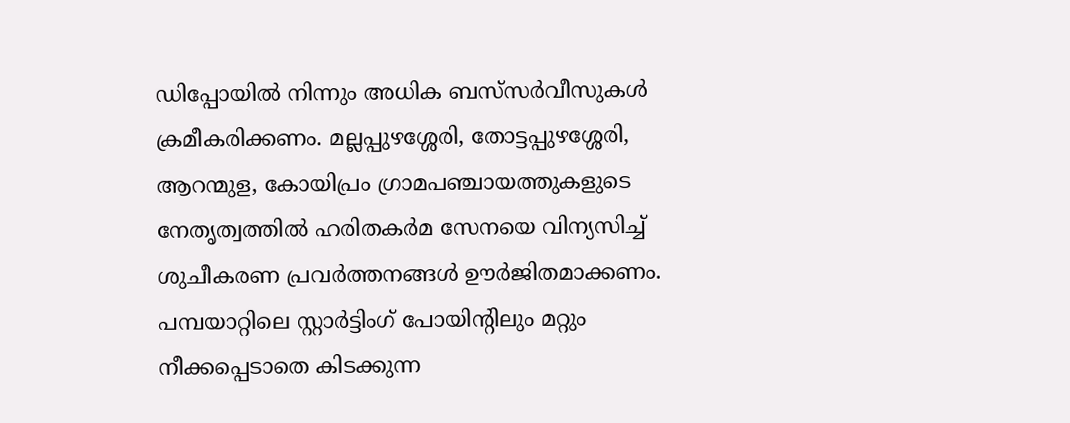ഡിപ്പോയില്‍ നിന്നും അധിക ബസ്‌സര്‍വീസുകള്‍ ക്രമീകരിക്കണം. മല്ലപ്പുഴശ്ശേരി, തോട്ടപ്പുഴശ്ശേരി, ആറന്മുള, കോയിപ്രം ഗ്രാമപഞ്ചായത്തുകളുടെ നേതൃത്വത്തില്‍ ഹരിതകര്‍മ സേനയെ വിന്യസിച്ച് ശുചീകരണ പ്രവര്‍ത്തനങ്ങള്‍ ഊര്‍ജിതമാക്കണം. പമ്പയാറ്റിലെ സ്റ്റാര്‍ട്ടിംഗ് പോയിന്റിലും മറ്റും നീക്കപ്പെടാതെ കിടക്കുന്ന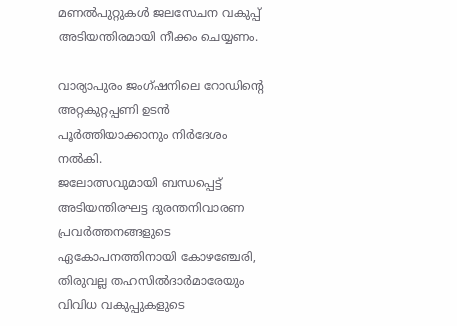മണല്‍പുറ്റുകള്‍ ജലസേചന വകുപ്പ് അടിയന്തിരമായി നീക്കം ചെയ്യണം.

വാര്യാപുരം ജംഗ്ഷനിലെ റോഡിന്റെ അറ്റകുറ്റപ്പണി ഉടന്‍ പൂര്‍ത്തിയാക്കാനും നിര്‍ദേശം നല്‍കി.
ജലോത്സവുമായി ബന്ധപ്പെട്ട് അടിയന്തിരഘട്ട ദുരന്തനിവാരണ പ്രവര്‍ത്തനങ്ങളുടെ ഏകോപനത്തിനായി കോഴഞ്ചേരി, തിരുവല്ല തഹസില്‍ദാര്‍മാരേയും വിവിധ വകുപ്പുകളുടെ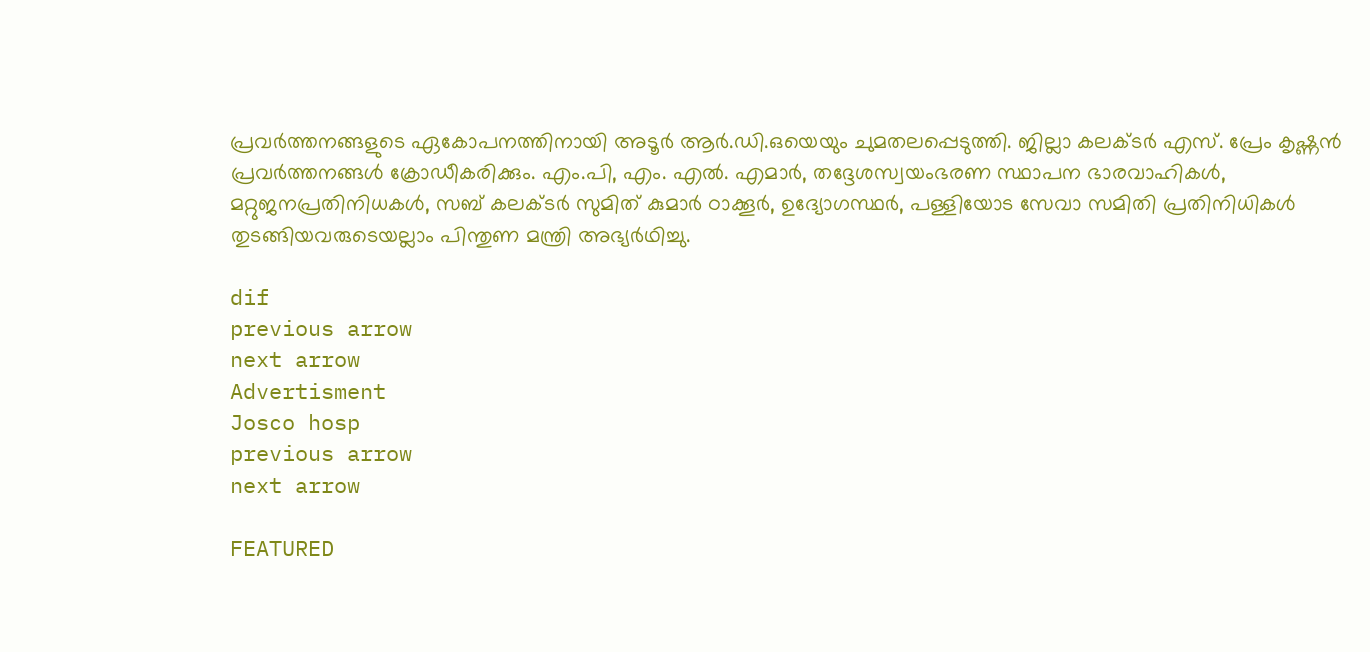പ്രവര്‍ത്തനങ്ങളുടെ ഏകോപനത്തിനായി അടൂര്‍ ആര്‍.ഡി.ഒയെയും ചുമതലപ്പെടുത്തി. ജില്ലാ കലക്ടര്‍ എസ്. പ്രേം കൃഷ്ണന്‍ പ്രവര്‍ത്തനങ്ങള്‍ ക്രോഡീകരിക്കും. എം.പി, എം. എല്‍. എമാര്‍, തദ്ദേശസ്വയംഭരണ സ്ഥാപന ഭാരവാഹികള്‍, മറ്റുജനപ്രതിനിധകള്‍, സബ് കലക്ടര്‍ സുമിത് കുമാര്‍ ഠാക്കൂര്‍, ഉദ്യോഗസ്ഥര്‍, പള്ളിയോട സേവാ സമിതി പ്രതിനിധികള്‍ തുടങ്ങിയവരുടെയല്ലാം പിന്തുണ മന്ത്രി അഭ്യര്‍ഥിച്ചു.

dif
previous arrow
next arrow
Advertisment
Josco hosp
previous arrow
next arrow

FEATURED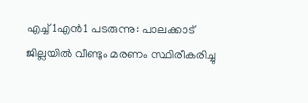എച്ച്1എൻ1 പടരുന്നു: പാലക്കാട് ജില്ലയിൽ വീണ്ടും മരണം സ്ഥിരീകരിച്ചു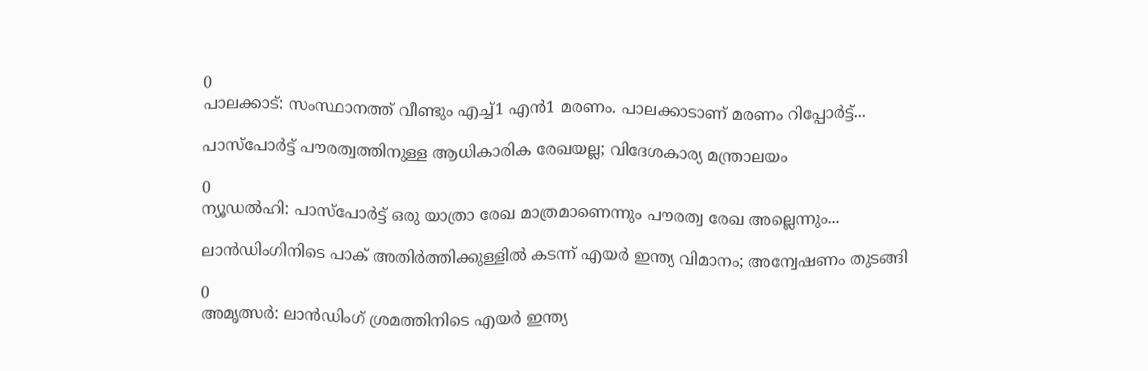0
പാലക്കാട്: സംസ്ഥാനത്ത് വീണ്ടും എച്ച്1 എന്‍1 മരണം. പാലക്കാടാണ് മരണം റിപ്പോര്‍ട്ട്...

പാസ്‌പോർട്ട് പൗരത്വത്തിനുള്ള ആധികാരിക രേഖയല്ല; വിദേശകാര്യ മന്ത്രാലയം

0
ന്യൂഡല്‍ഹി: പാസ്‌പോർട്ട് ഒരു യാത്രാ രേഖ മാത്രമാണെന്നും പൗരത്വ രേഖ അല്ലെന്നും...

ലാൻഡിംഗിനിടെ പാക് അതിർത്തിക്കുള്ളിൽ കടന്ന് എയർ ഇന്ത്യ വിമാനം; അന്വേഷണം തുടങ്ങി

0
അമൃത്സർ: ലാൻഡിംഗ് ശ്രമത്തിനിടെ എയർ ഇന്ത്യ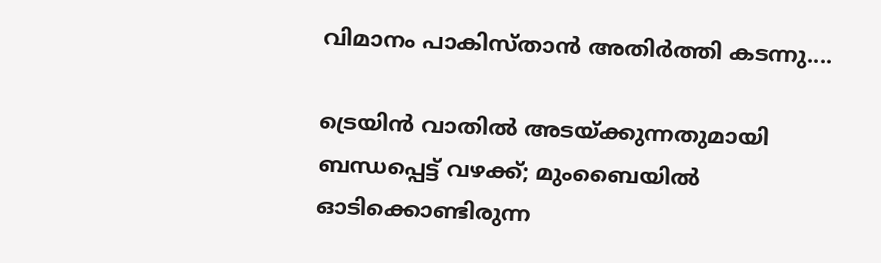വിമാനം പാകിസ്താൻ അതിർത്തി കടന്നു....

ട്രെയിൻ വാതിൽ അടയ്ക്കുന്നതുമായി ബന്ധപ്പെട്ട് വഴക്ക്; മുംബൈയിൽ ഓടിക്കൊണ്ടിരുന്ന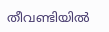തീവണ്ടിയിൽ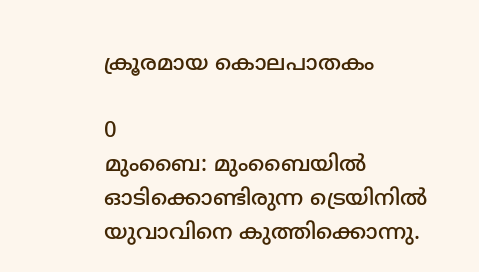ക്രൂരമായ കൊലപാതകം

0
മുംബൈ: മുംബൈയില്‍ ഓടിക്കൊണ്ടിരുന്ന ട്രെയിനില്‍ യുവാവിനെ കുത്തിക്കൊന്നു.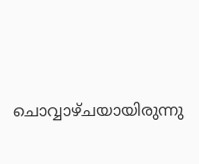ചൊവ്വാഴ്ചയായിരുന്നു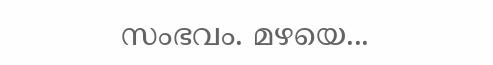സംഭവം. മഴയെ...